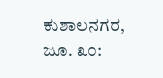ಕುಶಾಲನಗರ, ಜೂ. ೩೦: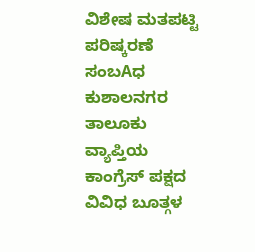ವಿಶೇಷ ಮತಪಟ್ಟಿ ಪರಿಷ್ಕರಣೆ ಸಂಬAಧ ಕುಶಾಲನಗರ ತಾಲೂಕು ವ್ಯಾಪ್ತಿಯ ಕಾಂಗ್ರೆಸ್ ಪಕ್ಷದ ವಿವಿಧ ಬೂತ್ಗಳ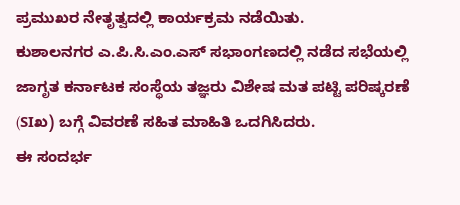ಪ್ರಮುಖರ ನೇತೃತ್ವದಲ್ಲಿ ಕಾರ್ಯಕ್ರಮ ನಡೆಯಿತು.
ಕುಶಾಲನಗರ ಎ.ಪಿ.ಸಿ.ಎಂ.ಎಸ್ ಸಭಾಂಗಣದಲ್ಲಿ ನಡೆದ ಸಭೆಯಲ್ಲಿ ಜಾಗೃತ ಕರ್ನಾಟಕ ಸಂಸ್ಥೆಯ ತಜ್ಞರು ವಿಶೇಷ ಮತ ಪಟ್ಟಿ ಪರಿಷ್ಕರಣೆ (SIಖ) ಬಗ್ಗೆ ವಿವರಣೆ ಸಹಿತ ಮಾಹಿತಿ ಒದಗಿಸಿದರು.
ಈ ಸಂದರ್ಭ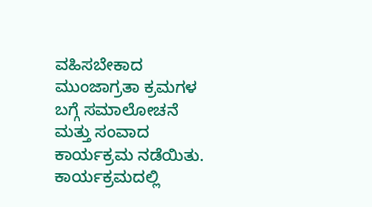ವಹಿಸಬೇಕಾದ ಮುಂಜಾಗ್ರತಾ ಕ್ರಮಗಳ ಬಗ್ಗೆ ಸಮಾಲೋಚನೆ ಮತ್ತು ಸಂವಾದ ಕಾರ್ಯಕ್ರಮ ನಡೆಯಿತು.
ಕಾರ್ಯಕ್ರಮದಲ್ಲಿ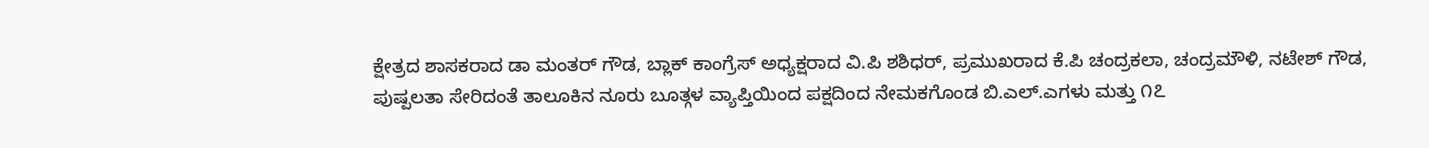ಕ್ಷೇತ್ರದ ಶಾಸಕರಾದ ಡಾ ಮಂತರ್ ಗೌಡ, ಬ್ಲಾಕ್ ಕಾಂಗ್ರೆಸ್ ಅಧ್ಯಕ್ಷರಾದ ವಿ.ಪಿ ಶಶಿಧರ್, ಪ್ರಮುಖರಾದ ಕೆ.ಪಿ ಚಂದ್ರಕಲಾ, ಚಂದ್ರಮೌಳಿ, ನಟೇಶ್ ಗೌಡ, ಪುಷ್ಪಲತಾ ಸೇರಿದಂತೆ ತಾಲೂಕಿನ ನೂರು ಬೂತ್ಗಳ ವ್ಯಾಪ್ತಿಯಿಂದ ಪಕ್ಷದಿಂದ ನೇಮಕಗೊಂಡ ಬಿ.ಎಲ್.ಎಗಳು ಮತ್ತು ೧೭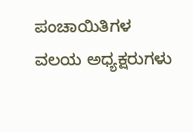ಪಂಚಾಯಿತಿಗಳ ವಲಯ ಅಧ್ಯಕ್ಷರುಗಳು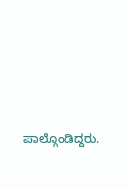ಪಾಲ್ಗೊಂಡಿದ್ದರು.